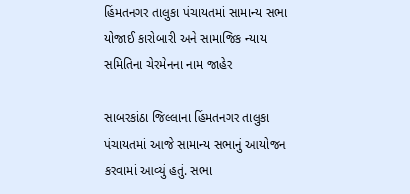હિંમતનગર તાલુકા પંચાયતમાં સામાન્ય સભા યોજાઈ કારોબારી અને સામાજિક ન્યાય સમિતિના ચેરમેનના નામ જાહેર

સાબરકાંઠા જિલ્લાના હિંમતનગર તાલુકા પંચાયતમાં આજે સામાન્ય સભાનું આયોજન કરવામાં આવ્યું હતું. સભા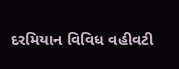દરમિયાન વિવિધ વહીવટી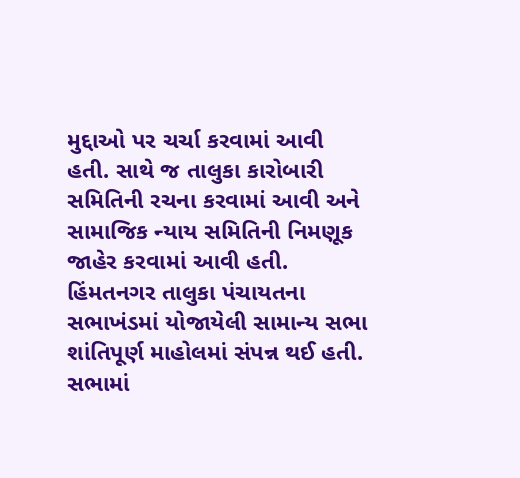મુદ્દાઓ પર ચર્ચા કરવામાં આવી હતી. સાથે જ તાલુકા કારોબારી સમિતિની રચના કરવામાં આવી અને સામાજિક ન્યાય સમિતિની નિમણૂક જાહેર કરવામાં આવી હતી.
હિંમતનગર તાલુકા પંચાયતના સભાખંડમાં યોજાયેલી સામાન્ય સભા શાંતિપૂર્ણ માહોલમાં સંપન્ન થઈ હતી. સભામાં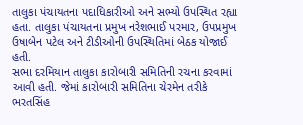તાલુકા પંચાયતના પદાધિકારીઓ અને સભ્યો ઉપસ્થિત રહ્યા હતા. તાલુકા પંચાયતના પ્રમુખ નરેશભાઈ પરમાર, ઉપપ્રમુખ ઉષાબેન પટેલ અને ટીડીઓની ઉપસ્થિતિમાં બેઠક યોજાઈ હતી.
સભા દરમિયાન તાલુકા કારોબારી સમિતિની રચના કરવામાં આવી હતી. જેમાં કારોબારી સમિતિના ચેરમેન તરીકે ભરતસિંહ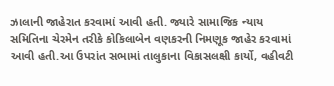ઝાલાની જાહેરાત કરવામાં આવી હતી. જ્યારે સામાજિક ન્યાય સમિતિના ચેરમેન તરીકે કોકિલાબેન વણકરની નિમણૂક જાહેર કરવામાં આવી હતી.આ ઉપરાંત સભામાં તાલુકાના વિકાસલક્ષી કાર્યો, વહીવટી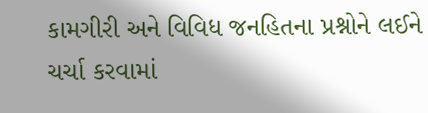કામગીરી અને વિવિધ જનહિતના પ્રશ્નોને લઈને ચર્ચા કરવામાં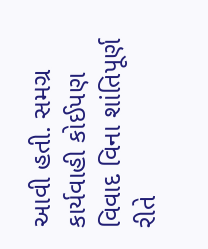આવી હતી. સમગ્ર કાર્યવાહી કોઈપણ વિવાદ વિના શાંતિપૂર્ણ રીતે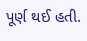પૂર્ણ થઈ હતી.